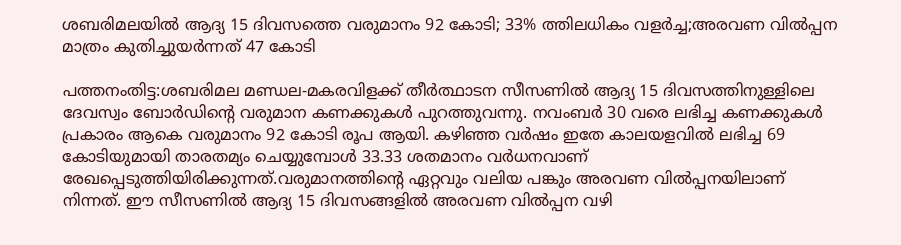ശബരിമലയിൽ ആദ്യ 15 ദിവസത്തെ വരുമാനം 92 കോടി; 33% ത്തിലധികം വളർച്ച;അരവണ വിൽപ്പന മാത്രം കുതിച്ചുയർന്നത് 47 കോടി

പത്തനംതിട്ട:ശബരിമല മണ്ഡല-മകരവിളക്ക് തീർത്ഥാടന സീസണിൽ ആദ്യ 15 ദിവസത്തിനുള്ളിലെ ദേവസ്വം ബോർഡിന്റെ വരുമാന കണക്കുകൾ പുറത്തുവന്നു. നവംബർ 30 വരെ ലഭിച്ച കണക്കുകൾ പ്രകാരം ആകെ വരുമാനം 92 കോടി രൂപ ആയി. കഴിഞ്ഞ വർഷം ഇതേ കാലയളവിൽ ലഭിച്ച 69 കോടിയുമായി താരതമ്യം ചെയ്യുമ്പോൾ 33.33 ശതമാനം വർധനവാണ് രേഖപ്പെടുത്തിയിരിക്കുന്നത്.വരുമാനത്തിന്റെ ഏറ്റവും വലിയ പങ്കും അരവണ വിൽപ്പനയിലാണ് നിന്നത്. ഈ സീസണിൽ ആദ്യ 15 ദിവസങ്ങളിൽ അരവണ വിൽപ്പന വഴി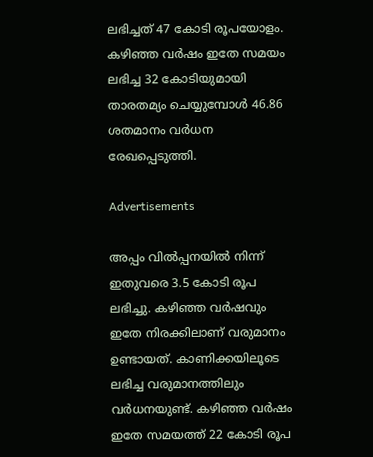ലഭിച്ചത് 47 കോടി രൂപയോളം. കഴിഞ്ഞ വർഷം ഇതേ സമയം ലഭിച്ച 32 കോടിയുമായി താരതമ്യം ചെയ്യുമ്പോൾ 46.86 ശതമാനം വർധന രേഖപ്പെടുത്തി.

Advertisements

അപ്പം വിൽപ്പനയിൽ നിന്ന് ഇതുവരെ 3.5 കോടി രൂപ ലഭിച്ചു. കഴിഞ്ഞ വർഷവും ഇതേ നിരക്കിലാണ് വരുമാനം ഉണ്ടായത്. കാണിക്കയിലൂടെ ലഭിച്ച വരുമാനത്തിലും വർധനയുണ്ട്. കഴിഞ്ഞ വർഷം ഇതേ സമയത്ത് 22 കോടി രൂപ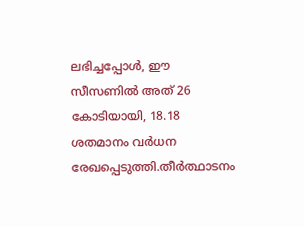ലഭിച്ചപ്പോൾ, ഈ സീസണിൽ അത് 26 കോടിയായി, 18.18 ശതമാനം വർധന രേഖപ്പെടുത്തി.തീർത്ഥാടനം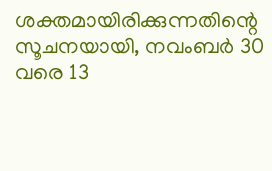ശക്തമായിരിക്കുന്നതിന്റെ സൂചനയായി, നവംബർ 30 വരെ 13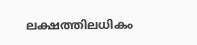ലക്ഷത്തിലധികം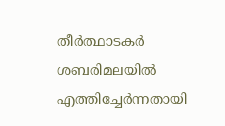തീർത്ഥാടകർ ശബരിമലയിൽ എത്തിച്ചേർന്നതായി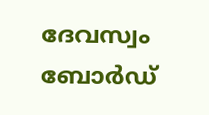ദേവസ്വം ബോർഡ്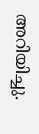അറിയിച്ചു.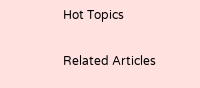Hot Topics

Related Articles